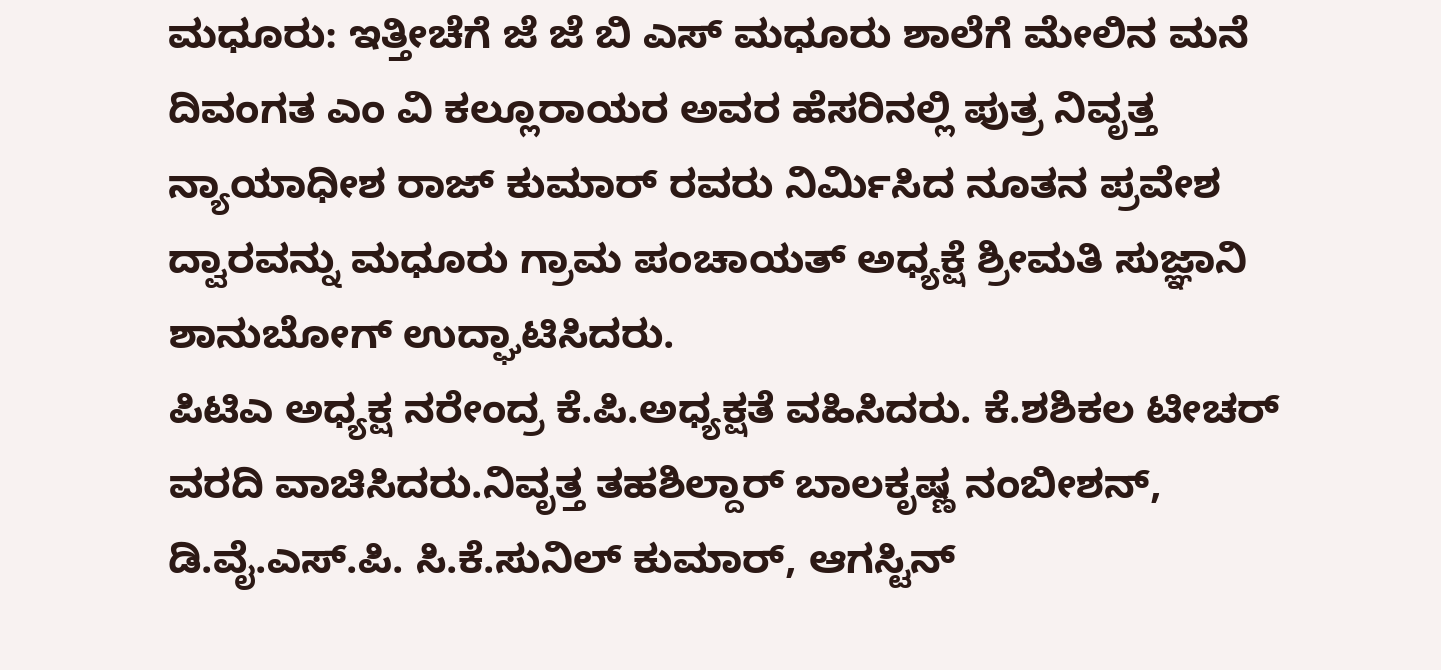ಮಧೂರು: ಇತ್ತೀಚೆಗೆ ಜೆ ಜೆ ಬಿ ಎಸ್ ಮಧೂರು ಶಾಲೆಗೆ ಮೇಲಿನ ಮನೆ ದಿವಂಗತ ಎಂ ವಿ ಕಲ್ಲೂರಾಯರ ಅವರ ಹೆಸರಿನಲ್ಲಿ ಪುತ್ರ ನಿವೃತ್ತ ನ್ಯಾಯಾಧೀಶ ರಾಜ್ ಕುಮಾರ್ ರವರು ನಿರ್ಮಿಸಿದ ನೂತನ ಪ್ರವೇಶ ದ್ವಾರವನ್ನು ಮಧೂರು ಗ್ರಾಮ ಪಂಚಾಯತ್ ಅಧ್ಯಕ್ಷೆ ಶ್ರೀಮತಿ ಸುಜ್ಞಾನಿ ಶಾನುಬೋಗ್ ಉದ್ಘಾಟಿಸಿದರು.
ಪಿಟಿಎ ಅಧ್ಯಕ್ಷ ನರೇಂದ್ರ ಕೆ.ಪಿ.ಅಧ್ಯಕ್ಷತೆ ವಹಿಸಿದರು. ಕೆ.ಶಶಿಕಲ ಟೀಚರ್ ವರದಿ ವಾಚಿಸಿದರು.ನಿವೃತ್ತ ತಹಶಿಲ್ದಾರ್ ಬಾಲಕೃಷ್ಣ ನಂಬೀಶನ್, ಡಿ.ವೈ.ಎಸ್.ಪಿ. ಸಿ.ಕೆ.ಸುನಿಲ್ ಕುಮಾರ್, ಆಗಸ್ಟಿನ್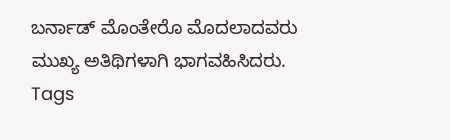ಬರ್ನಾಡ್ ಮೊಂತೇರೊ ಮೊದಲಾದವರು ಮುಖ್ಯ ಅತಿಥಿಗಳಾಗಿ ಭಾಗವಹಿಸಿದರು.
Tags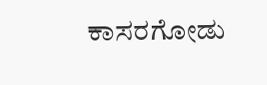ಕಾಸರಗೋಡು